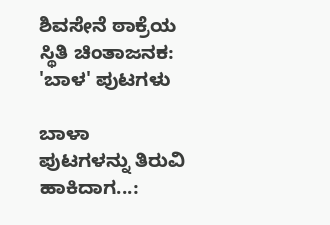ಶಿವಸೇನೆ ಠಾಕ್ರೆಯ ಸ್ಥಿತಿ ಚಿಂತಾಜನಕ: 'ಬಾಳ' ಪುಟಗಳು

ಬಾಳಾ ಪುಟಗಳನ್ನು ತಿರುವಿ ಹಾಕಿದಾಗ...: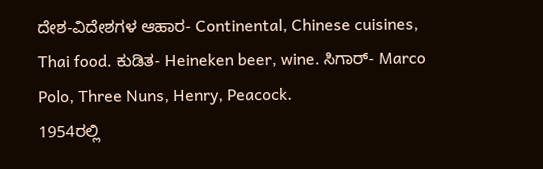ದೇಶ-ವಿದೇಶಗಳ ಆಹಾರ- Continental, Chinese cuisines, Thai food. ಕುಡಿತ- Heineken beer, wine. ಸಿಗಾರ್- Marco Polo, Three Nuns, Henry, Peacock.
1954ರಲ್ಲಿ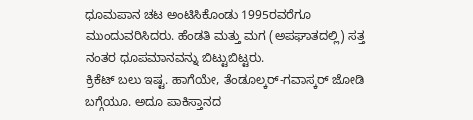ಧೂಮಪಾನ ಚಟ ಅಂಟಿಸಿಕೊಂಡು 1995ರವರೆಗೂ ಮುಂದುವರಿಸಿದರು. ಹೆಂಡತಿ ಮತ್ತು ಮಗ (ಅಪಘಾತದಲ್ಲಿ) ಸತ್ತ ನಂತರ ಧೂಪಮಾನವನ್ನು ಬಿಟ್ಟುಬಿಟ್ಟರು.
ಕ್ರಿಕೆಟ್ ಬಲು ಇಷ್ಟ. ಹಾಗೆಯೇ, ತೆಂಡೂಲ್ಕರ್-ಗವಾಸ್ಕರ್ ಜೋಡಿ ಬಗ್ಗೆಯೂ. ಅದೂ ಪಾಕಿಸ್ತಾನದ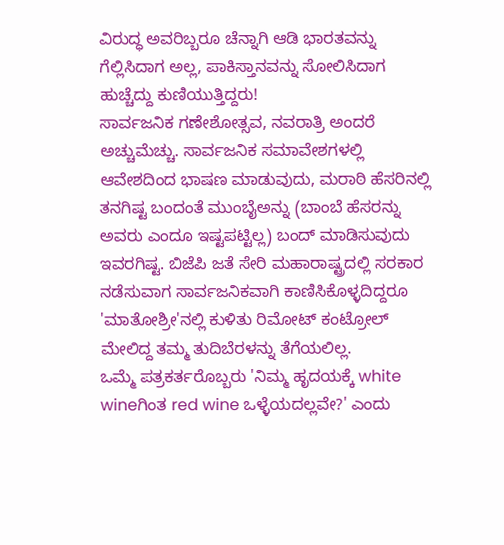ವಿರುದ್ಧ ಅವರಿಬ್ಬರೂ ಚೆನ್ನಾಗಿ ಆಡಿ ಭಾರತವನ್ನು ಗೆಲ್ಲಿಸಿದಾಗ ಅಲ್ಲ, ಪಾಕಿಸ್ತಾನವನ್ನು ಸೋಲಿಸಿದಾಗ ಹುಚ್ಚೆದ್ದು ಕುಣಿಯುತ್ತಿದ್ದರು!
ಸಾರ್ವಜನಿಕ ಗಣೇಶೋತ್ಸವ, ನವರಾತ್ರಿ ಅಂದರೆ ಅಚ್ಚುಮೆಚ್ಚು. ಸಾರ್ವಜನಿಕ ಸಮಾವೇಶಗಳಲ್ಲಿ ಆವೇಶದಿಂದ ಭಾಷಣ ಮಾಡುವುದು, ಮರಾಠಿ ಹೆಸರಿನಲ್ಲಿ ತನಗಿಷ್ಟ ಬಂದಂತೆ ಮುಂಬೈಅನ್ನು (ಬಾಂಬೆ ಹೆಸರನ್ನು ಅವರು ಎಂದೂ ಇಷ್ಟಪಟ್ಟಿಲ್ಲ) ಬಂದ್ ಮಾಡಿಸುವುದು ಇವರಗಿಷ್ಟ. ಬಿಜೆಪಿ ಜತೆ ಸೇರಿ ಮಹಾರಾಷ್ಟ್ರದಲ್ಲಿ ಸರಕಾರ ನಡೆಸುವಾಗ ಸಾರ್ವಜನಿಕವಾಗಿ ಕಾಣಿಸಿಕೊಳ್ಳದಿದ್ದರೂ 'ಮಾತೋಶ್ರೀ'ನಲ್ಲಿ ಕುಳಿತು ರಿಮೋಟ್ ಕಂಟ್ರೋಲ್ ಮೇಲಿದ್ದ ತಮ್ಮ ತುದಿಬೆರಳನ್ನು ತೆಗೆಯಲಿಲ್ಲ.
ಒಮ್ಮೆ ಪತ್ರಕರ್ತರೊಬ್ಬರು 'ನಿಮ್ಮ ಹೃದಯಕ್ಕೆ white wineಗಿಂತ red wine ಒಳ್ಳೆಯದಲ್ಲವೇ?' ಎಂದು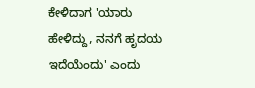ಕೇಳಿದಾಗ 'ಯಾರು ಹೇಳಿದ್ದು, ನನಗೆ ಹೃದಯ ಇದೆಯೆಂದು' ಎಂದು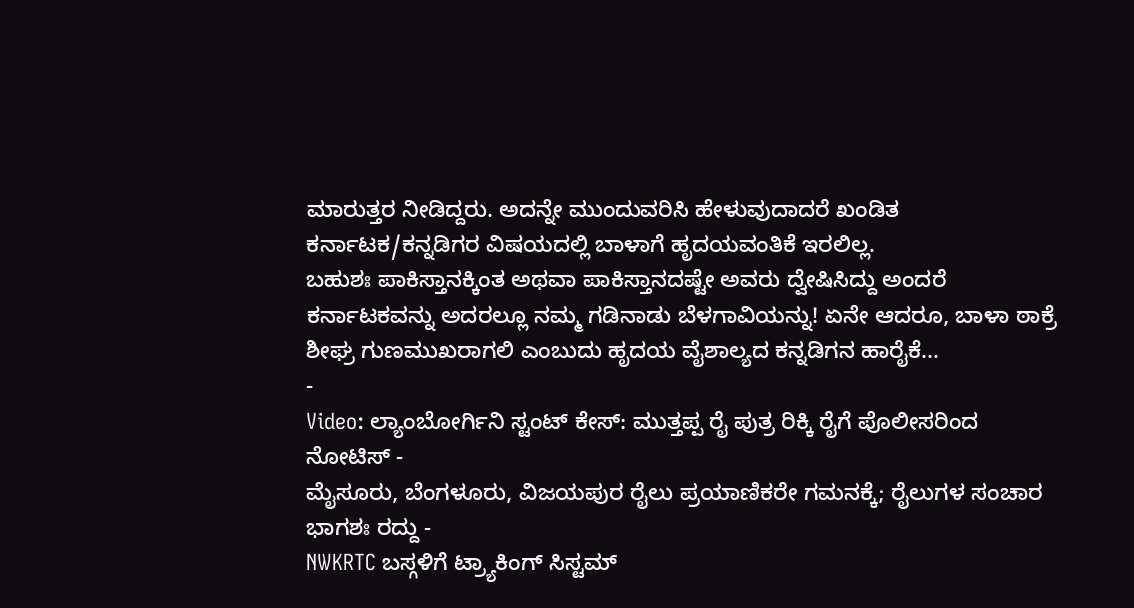ಮಾರುತ್ತರ ನೀಡಿದ್ದರು. ಅದನ್ನೇ ಮುಂದುವರಿಸಿ ಹೇಳುವುದಾದರೆ ಖಂಡಿತ ಕರ್ನಾಟಕ/ಕನ್ನಡಿಗರ ವಿಷಯದಲ್ಲಿ ಬಾಳಾಗೆ ಹೃದಯವಂತಿಕೆ ಇರಲಿಲ್ಲ.
ಬಹುಶಃ ಪಾಕಿಸ್ತಾನಕ್ಕಿಂತ ಅಥವಾ ಪಾಕಿಸ್ತಾನದಷ್ಟೇ ಅವರು ದ್ವೇಷಿಸಿದ್ದು ಅಂದರೆ ಕರ್ನಾಟಕವನ್ನು ಅದರಲ್ಲೂ ನಮ್ಮ ಗಡಿನಾಡು ಬೆಳಗಾವಿಯನ್ನು! ಏನೇ ಆದರೂ, ಬಾಳಾ ಠಾಕ್ರೆ ಶೀಘ್ರ ಗುಣಮುಖರಾಗಲಿ ಎಂಬುದು ಹೃದಯ ವೈಶಾಲ್ಯದ ಕನ್ನಡಿಗನ ಹಾರೈಕೆ...
-
Video: ಲ್ಯಾಂಬೋರ್ಗಿನಿ ಸ್ಟಂಟ್ ಕೇಸ್: ಮುತ್ತಪ್ಪ ರೈ ಪುತ್ರ ರಿಕ್ಕಿ ರೈಗೆ ಪೊಲೀಸರಿಂದ ನೋಟಿಸ್ -
ಮೈಸೂರು, ಬೆಂಗಳೂರು, ವಿಜಯಪುರ ರೈಲು ಪ್ರಯಾಣಿಕರೇ ಗಮನಕ್ಕೆ; ರೈಲುಗಳ ಸಂಚಾರ ಭಾಗಶಃ ರದ್ದು -
NWKRTC ಬಸ್ಗಳಿಗೆ ಟ್ರ್ಯಾಕಿಂಗ್ ಸಿಸ್ಟಮ್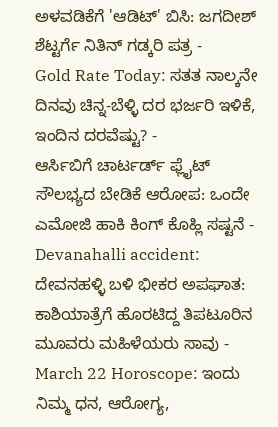ಅಳವಡಿಕೆಗೆ 'ಆಡಿಟ್' ಬಿಸಿ: ಜಗದೀಶ್ ಶೆಟ್ಟರ್ಗೆ ನಿತಿನ್ ಗಡ್ಕರಿ ಪತ್ರ -
Gold Rate Today: ಸತತ ನಾಲ್ಕನೇ ದಿನವು ಚಿನ್ನ-ಬೆಳ್ಳಿ ದರ ಭರ್ಜರಿ ಇಳಿಕೆ, ಇಂದಿನ ದರವೆಷ್ಟು? -
ಆರ್ಸಿಬಿಗೆ ಚಾರ್ಟರ್ಡ್ ಫ್ಲೈಟ್ ಸೌಲಭ್ಯದ ಬೇಡಿಕೆ ಆರೋಪ: ಒಂದೇ ಎಮೋಜಿ ಹಾಕಿ ಕಿಂಗ್ ಕೊಹ್ಲಿ ಸಷ್ಟನೆ -
Devanahalli accident: ದೇವನಹಳ್ಳಿ ಬಳಿ ಭೀಕರ ಅಪಘಾತ: ಕಾಶಿಯಾತ್ರೆಗೆ ಹೊರಟಿದ್ದ ತಿಪಟೂರಿನ ಮೂವರು ಮಹಿಳೆಯರು ಸಾವು -
March 22 Horoscope: ಇಂದು ನಿಮ್ಮ ಧನ, ಆರೋಗ್ಯ,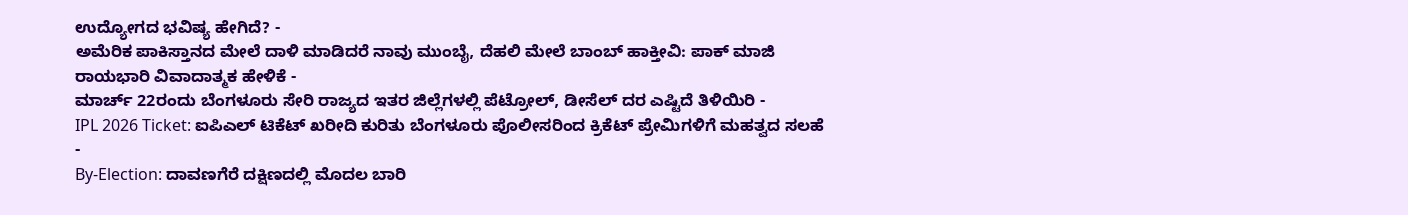ಉದ್ಯೋಗದ ಭವಿಷ್ಯ ಹೇಗಿದೆ? -
ಅಮೆರಿಕ ಪಾಕಿಸ್ತಾನದ ಮೇಲೆ ದಾಳಿ ಮಾಡಿದರೆ ನಾವು ಮುಂಬೈ, ದೆಹಲಿ ಮೇಲೆ ಬಾಂಬ್ ಹಾಕ್ತೀವಿ: ಪಾಕ್ ಮಾಜಿ ರಾಯಭಾರಿ ವಿವಾದಾತ್ಮಕ ಹೇಳಿಕೆ -
ಮಾರ್ಚ್ 22ರಂದು ಬೆಂಗಳೂರು ಸೇರಿ ರಾಜ್ಯದ ಇತರ ಜಿಲ್ಲೆಗಳಲ್ಲಿ ಪೆಟ್ರೋಲ್, ಡೀಸೆಲ್ ದರ ಎಷ್ಟಿದೆ ತಿಳಿಯಿರಿ -
IPL 2026 Ticket: ಐಪಿಎಲ್ ಟಿಕೆಟ್ ಖರೀದಿ ಕುರಿತು ಬೆಂಗಳೂರು ಪೊಲೀಸರಿಂದ ಕ್ರಿಕೆಟ್ ಪ್ರೇಮಿಗಳಿಗೆ ಮಹತ್ವದ ಸಲಹೆ -
By-Election: ದಾವಣಗೆರೆ ದಕ್ಷಿಣದಲ್ಲಿ ಮೊದಲ ಬಾರಿ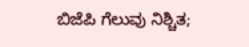ಬಿಜೆಪಿ ಗೆಲುವು ನಿಶ್ಚಿತ;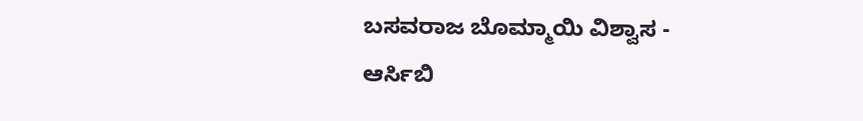ಬಸವರಾಜ ಬೊಮ್ಮಾಯಿ ವಿಶ್ವಾಸ -
ಆರ್ಸಿಬಿ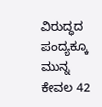ವಿರುದ್ಧದ ಪಂದ್ಯಕ್ಕೂ ಮುನ್ನ ಕೇವಲ 42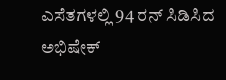ಎಸೆತಗಳಲ್ಲಿ 94 ರನ್ ಸಿಡಿಸಿದ ಅಭಿಷೇಕ್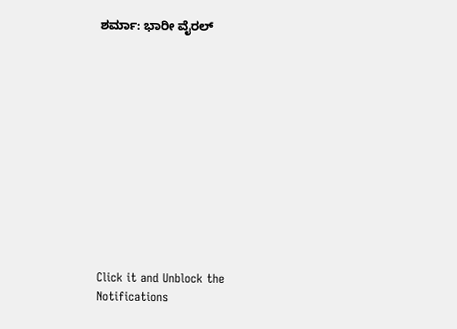ಶರ್ಮಾ: ಭಾರೀ ವೈರಲ್












Click it and Unblock the Notifications